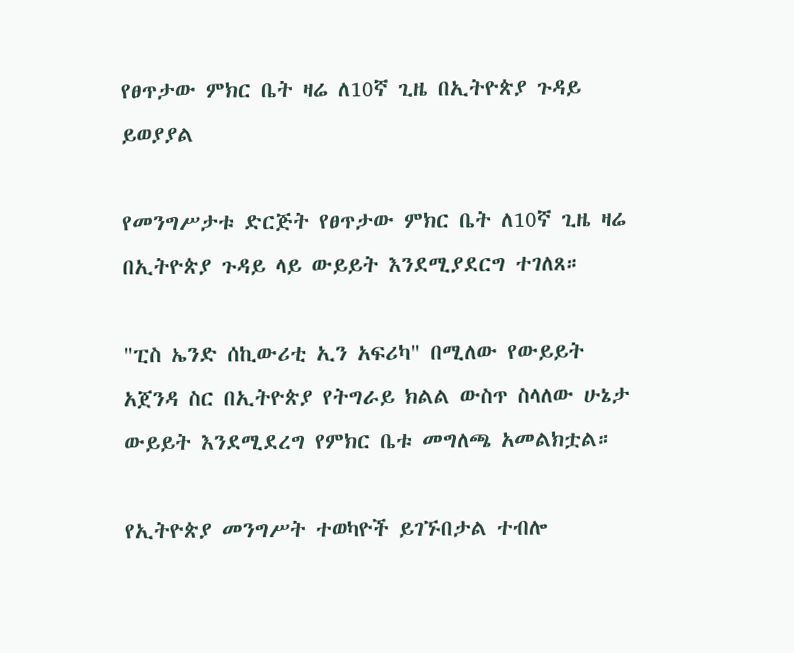የፀጥታው ምክር ቤት ዛሬ ለ10ኛ ጊዜ በኢትዮጵያ ጉዳይ ይወያያል

የመንግሥታቱ ድርጅት የፀጥታው ምክር ቤት ለ10ኛ ጊዜ ዛሬ በኢትዮጵያ ጉዳይ ላይ ውይይት እንደሚያደርግ ተገለጸ።

"ፒስ ኤንድ ሰኪውሪቲ ኢን አፍሪካ" በሚለው የውይይት አጀንዳ ስር በኢትዮጵያ የትግራይ ክልል ውስጥ ስላለው ሁኔታ ውይይት እንደሚደረግ የምክር ቤቱ መግለጫ አመልክቷል።

የኢትዮጵያ መንግሥት ተወካዮች ይገኙበታል ተብሎ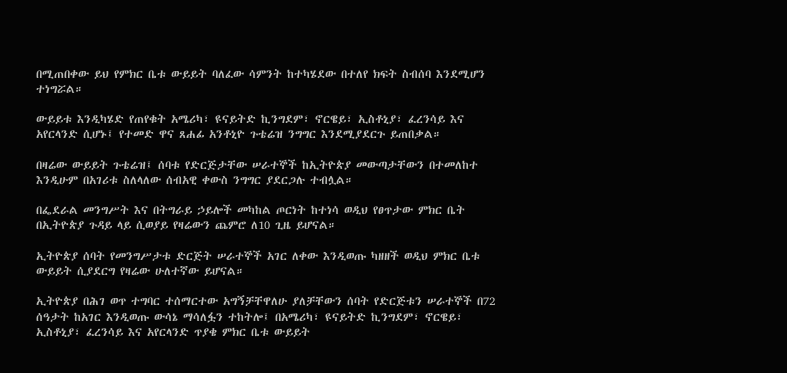በሚጠበቀው ይህ የምክር ቤቱ ውይይት ባለፈው ሳምንት ከተካሄደው በተለየ ክፍት ስብሰባ እንደሚሆን ተነግሯል።

ውይይቱ እንዲካሄድ የጠየቁት አሜሪካ፣ ዩናይትድ ኪንግደም፣ ኖርዌይ፣ ኢስቶኒያ፣ ፈረንሳይ እና አየርላንድ ሲሆኑ፤ የተመድ ዋና ጸሐፊ አንቶኒዮ ጉቴሬዝ ንግግር እንደሚያደርጉ ይጠበቃል።

በዛሬው ውይይት ጉቴሬዝ፤ ሰባቱ የድርጅታቸው ሠራተኞች ከኢትዮጵያ መውጣታቸውን በተመለከተ እንዲሁም በአገሪቱ ስለላለው ሰብአዊ ቀውስ ንግግር ያደርጋሉ ተብሏል።

በፌደራል መንግሥት እና በትግራይ ኃይሎች መካከል ጦርነት ከተነሳ ወዲህ የፀጥታው ምክር ቤት በኢትዮጵያ ጉዳይ ላይ ሲወያይ የዛሬውን ጨምሮ ለ10 ጊዜ ይሆናል።

ኢትዮጵያ ሰባት የመንግሥታቱ ድርጅት ሠራተኞች አገር ለቀው እንዲወጡ ካዘዘች ወዲህ ምክር ቤቱ ውይይት ሲያደርግ የዛሬው ሁለተኛው ይሆናል።

ኢትዮጵያ በሕገ ወጥ ተግባር ተሰማርተው አግኝቻቸዋለሁ ያለቻቸውን ሰባት የድርጅቱን ሠራተኞች በ72 ሰዓታት ከአገር እንዲወጡ ውሳኔ ማሳለፏን ተከትሎ፤ በአሜሪካ፣ ዩናይትድ ኪንግደም፣ ኖርዌይ፣ ኢስቶኒያ፣ ፈረንሳይ እና አየርላንድ ጥያቄ ምክር ቤቱ ውይይት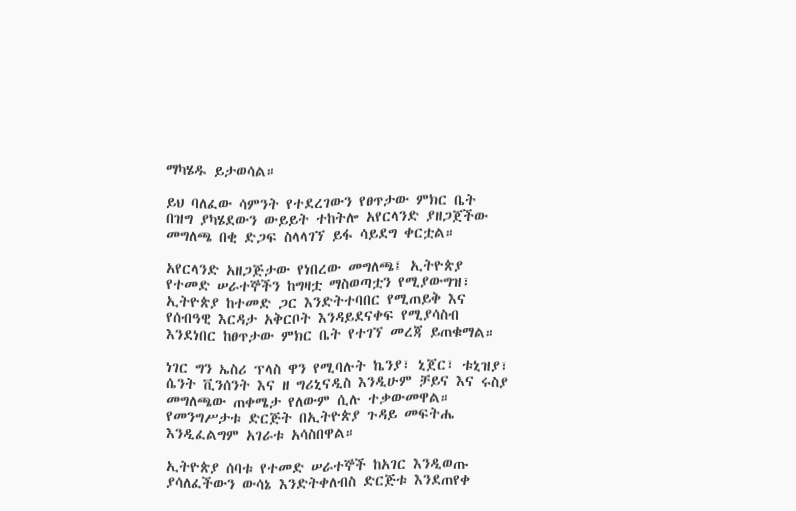ማካሄዱ ይታወሳል።

ይህ ባለፈው ሳምንት የተደረገውን የፀጥታው ምክር ቤት በዝግ ያካሄደውን ውይይት ተከትሎ አየርላንድ ያዘጋጀችው መግለጫ በቂ ድጋፍ ስላላገኘ ይፋ ሳይደግ ቀርቷል።

አየርላንድ አዘጋጅታው የነበረው መግለጫ፤ ኢትዮጵያ የተመድ ሠራተኞችን ከግዛቷ ማስወጣቷን የሚያውግዝ፣ ኢትዮጵያ ከተመድ ጋር እንድትተባበር የሚጠይቅ እና የሰብዓዊ እርዳታ አቅርቦት እንዳይደናቀፍ የሚያሳስብ እንደነበር ከፀጥታው ምክር ቤት የተገኘ መረጃ ይጠቁማል።

ነገር ግን ኤስሪ ፕላስ ዋን የሚባሉት ኬንያ፣ ኒጀር፣ ቱኒዝያ፣ ሴንት ቪንሰንት እና ዘ ግሪኒናዲስ እንዲሁም ቻይና እና ሩስያ መግለጫው ጠቀሜታ የለውም ሲሉ ተቃውመዋል። የመንግሥታቱ ድርጅት በኢትዮጵያ ጉዳይ መፍትሔ እንዲፈልግም አገራቱ አሳስበዋል።

ኢትዮጵያ ሰባቱ የተመድ ሠራተኞች ከአገር እንዲወጡ ያሳለፈችውን ውሳኔ እንድትቀለብስ ድርጅቱ እንደጠየቀ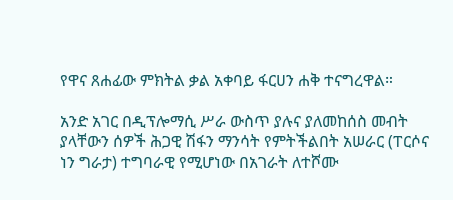የዋና ጸሐፊው ምክትል ቃል አቀባይ ፋርሀን ሐቅ ተናግረዋል።

አንድ አገር በዲፕሎማሲ ሥራ ውስጥ ያሉና ያለመከሰስ መብት ያላቸውን ሰዎች ሕጋዊ ሽፋን ማንሳት የምትችልበት አሠራር (ፐርሶና ነን ግራታ) ተግባራዊ የሚሆነው በአገራት ለተሾሙ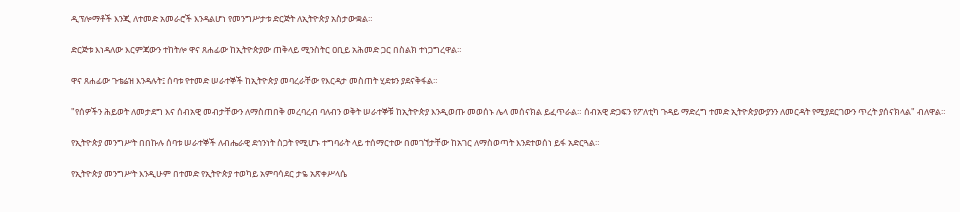ዲፕሎማቶች እንጂ ለተመድ አመራሮች እንዳልሆነ የመንግሥታቱ ድርጅት ለኢትዮጵያ አስታውቋል።

ድርጅቱ እነዳለው እርምጃውን ተከትሎ ዋና ጸሐፊው ከኢትዮጵያው ጠቅላይ ሚንስትር ዐቢይ አሕመድ ጋር በስልክ ተነጋግረዋል።

ዋና ጸሐፊው ጉቴሬዝ እንዳሉት፤ ሰባቱ የተመድ ሠራተኞች ከኢትዮጵያ መባረራቸው የእርዳታ መስጠት ሂደቱን ያደናቅፋል።

"የሰዎችን ሕይወት ለመታደግ እና ሰብአዊ መብታቸውን ለማስጠበቅ መረባረብ ባለብን ወቅት ሠራተኞቹ ከኢትዮጵያ እንዲወጡ መወሰኑ ሌላ መሰናክል ይፈጥራል። ሰብአዊ ድጋፍን የፖለቲካ ጉዳይ ማድረግ ተመድ ኢትዮጵያውያንን ለመርዳት የሚያደርገውን ጥረት ያሰናክላል" ብለዋል።

የኢትዮጵያ መንግሥት በበኩሉ ሰባቱ ሠራተኞች ለብሔራዊ ደኅንነት ስጋት የሚሆኑ ተግባራት ላይ ተሰማርተው በመገኘታቸው ከአገር ለማስወጣት እንደተወሰነ ይፋ አድርጓል።

የኢትዮጵያ መንግሥት እንዲሁም በተመድ የኢትዮጵያ ተወካይ አምባሳደር ታዬ አጽቀሥላሴ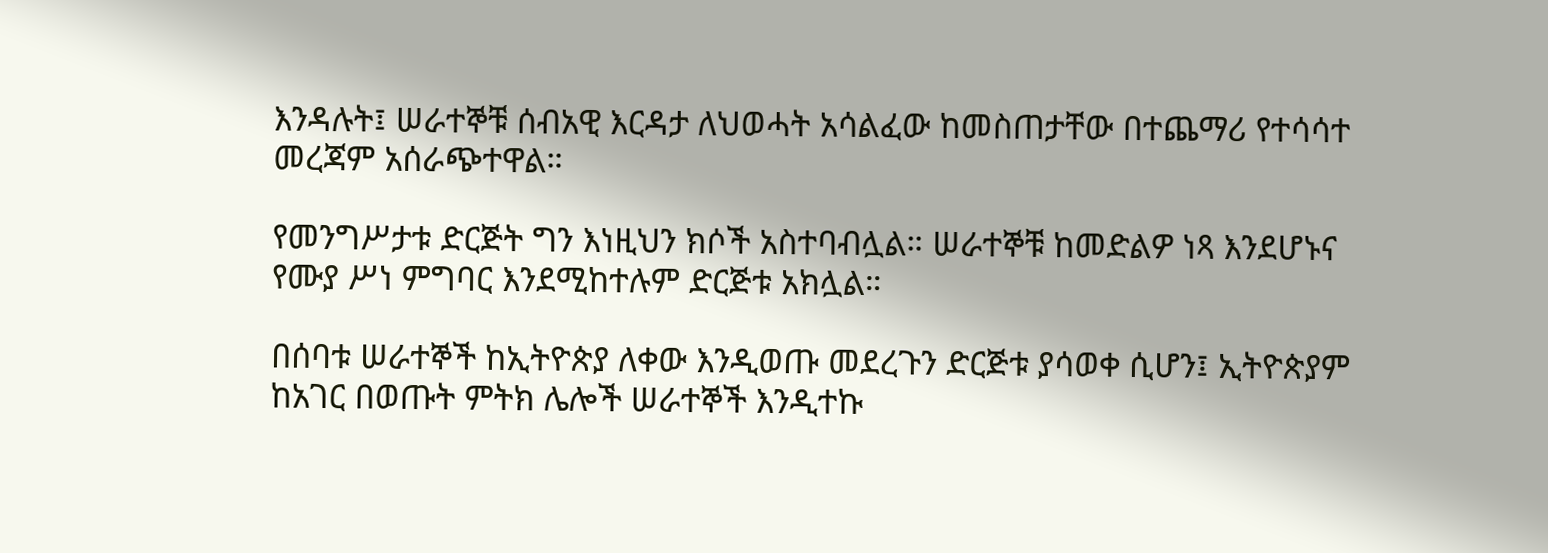እንዳሉት፤ ሠራተኞቹ ሰብአዊ እርዳታ ለህወሓት አሳልፈው ከመስጠታቸው በተጨማሪ የተሳሳተ መረጃም አሰራጭተዋል።

የመንግሥታቱ ድርጅት ግን እነዚህን ክሶች አስተባብሏል። ሠራተኞቹ ከመድልዎ ነጻ እንደሆኑና የሙያ ሥነ ምግባር እንደሚከተሉም ድርጅቱ አክሏል።

በሰባቱ ሠራተኞች ከኢትዮጵያ ለቀው እንዲወጡ መደረጉን ድርጅቱ ያሳወቀ ሲሆን፤ ኢትዮጵያም ከአገር በወጡት ምትክ ሌሎች ሠራተኞች እንዲተኩ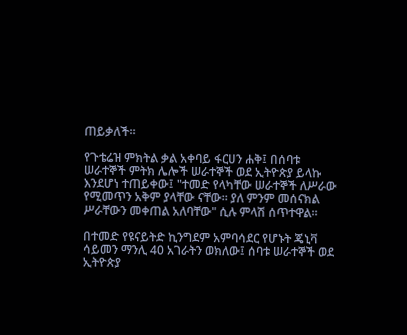ጠይቃለች።

የጉቴሬዝ ምክትል ቃል አቀባይ ፋርሀን ሐቅ፤ በሰባቱ ሠራተኞች ምትክ ሌሎች ሠራተኞች ወደ ኢትዮጵያ ይላኩ እንደሆነ ተጠይቀው፤ "ተመድ የላካቸው ሠራተኞች ለሥራው የሚመጥን አቅም ያላቸው ናቸው። ያለ ምንም መሰናክል ሥራቸውን መቀጠል አለባቸው" ሲሉ ምላሽ ሰጥተዋል።

በተመድ የዩናይትድ ኪንግደም አምባሳደር የሆኑት ጄኒቫ ሳይመን ማንሊ 40 አገራትን ወክለው፤ ሰባቱ ሠራተኞች ወደ ኢትዮጵያ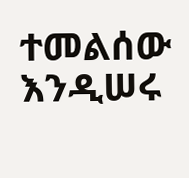ተመልሰው እንዲሠሩ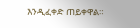እንዲፈቀድ ጠይቀዋል።